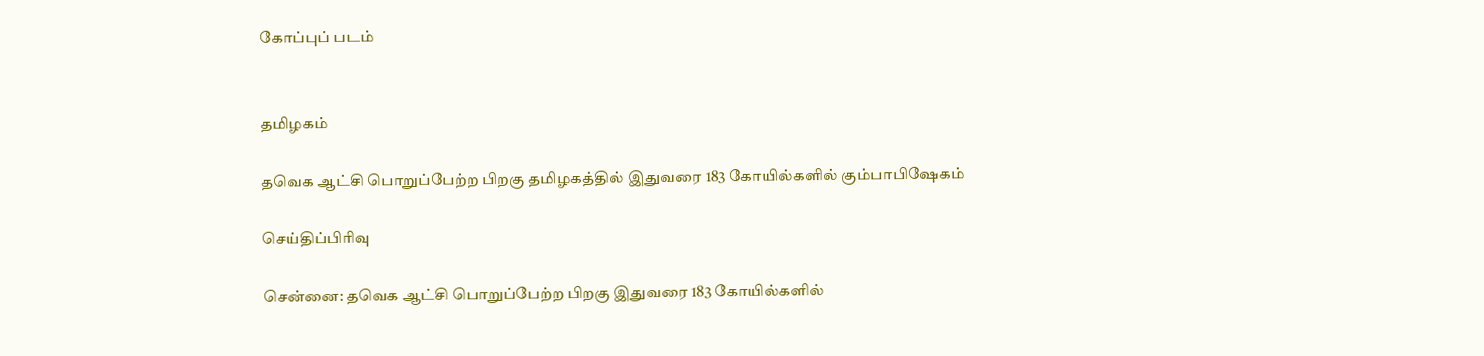கோப்புப் படம்


தமிழகம்

தவெக ஆட்சி பொறுப்பேற்ற பிறகு தமிழகத்தில் இதுவரை 183 கோயில்களில் கும்பாபிஷேகம்

செய்திப்பிரிவு

சென்னை: தவெக ஆட்சி பொறுப்பேற்ற பிறகு இதுவரை 183 கோயில்களில்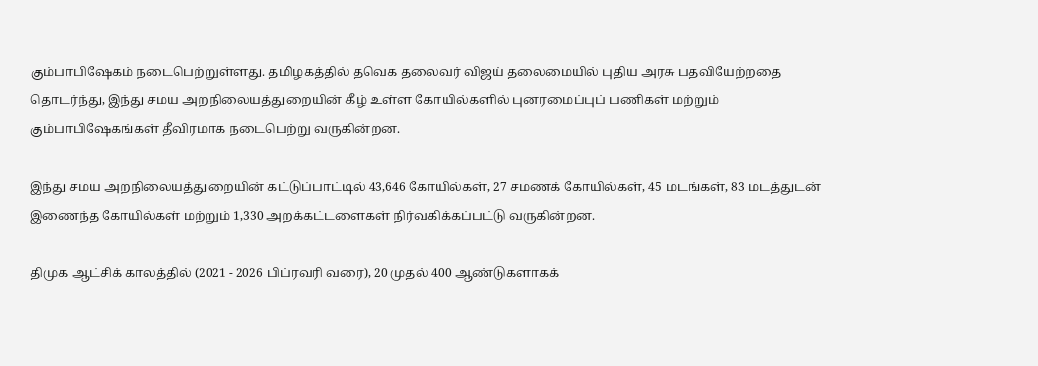கும்பாபிஷேகம் நடைபெற்றுள்ளது. தமிழகத்தில் தவெக தலைவர் விஜய் தலைமையில் புதிய அரசு பதவியேற்றதை தொடர்ந்து, இந்து சமய அறநிலையத்துறையின் கீழ் உள்ள கோயில்களில் புனரமைப்புப் பணிகள் மற்றும் கும்பாபிஷேகங்கள் தீவிரமாக நடைபெற்று வருகின்றன.

இந்து சமய அறநிலையத்துறையின் கட்டுப்பாட்டில் 43,646 கோயில்கள், 27 சமணக் கோயில்கள், 45 மடங்கள், 83 மடத்துடன் இணைந்த கோயில்கள் மற்றும் 1,330 அறக்கட்டளைகள் நிர்வகிக்கப்பட்டு வருகின்றன.

திமுக ஆட்சிக் காலத்தில் (2021 - 2026 பிப்ரவரி வரை), 20 முதல் 400 ஆண்டுகளாகக்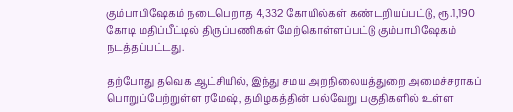கும்பாபிஷேகம் நடைபெறாத 4,332 கோயில்கள் கண்டறியப்பட்டு, ரூ.1,190 கோடி மதிப்பீட்டில் திருப்பணிகள் மேற்கொள்ளப்பட்டு கும்பாபிஷேகம் நடத்தப்பட்டது.

தற்போது தவெக ஆட்சியில், இந்து சமய அறநிலையத்துறை அமைச்சராகப் பொறுப்பேற்றுள்ள ரமேஷ், தமிழகத்தின் பல்வேறு பகுதிகளில் உள்ள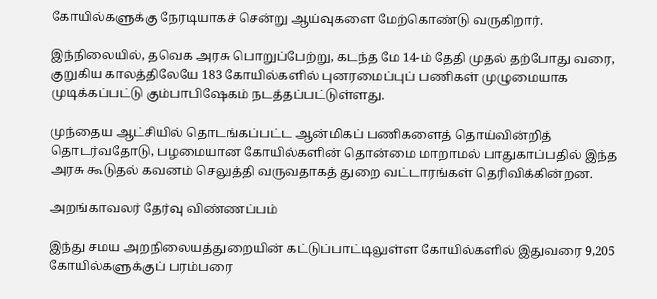கோயில்களுக்கு நேரடியாகச் சென்று ஆய்வுகளை மேற்கொண்டு வருகிறார்.

இந்நிலையில், தவெக அரசு பொறுப்பேற்று, கடந்த மே 14-ம் தேதி முதல் தற்போது வரை, குறுகிய காலத்திலேயே 183 கோயில்களில் புனரமைப்புப் பணிகள் முழுமையாக முடிக்கப்பட்டு கும்பாபிஷேகம் நடத்தப்பட்டுள்ளது.

முந்தைய ஆட்சியில் தொடங்கப்பட்ட ஆன்மிகப் பணிகளைத் தொய்வின்றித் தொடர்வதோடு, பழமையான கோயில்களின் தொன்மை மாறாமல் பாதுகாப்பதில் இந்த அரசு கூடுதல் கவனம் செலுத்தி வருவதாகத் துறை வட்டாரங்கள் தெரிவிக்கின்றன.

அறங்காவலர் தேர்வு விண்ணப்பம்

இந்து சமய அறநிலையத்துறையின் கட்டுப்பாட்டிலுள்ள கோயில்களில் இதுவரை 9,205 கோயில்களுக்குப் பரம்பரை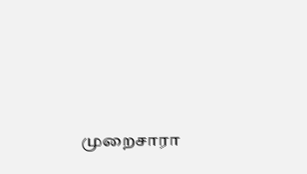முறைசாரா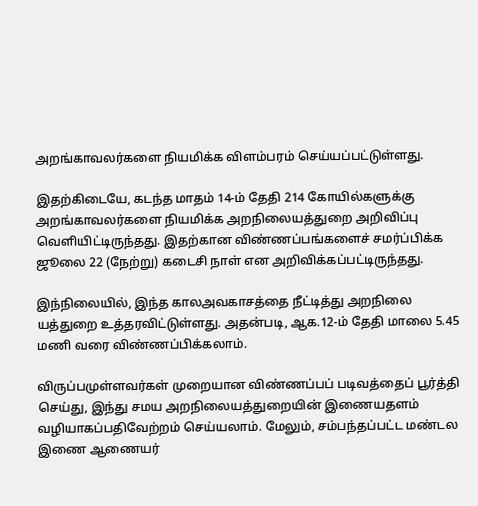அறங்காவலர்களை நியமிக்க விளம்பரம் செய்யப்பட்டுள்ளது.

இதற்கிடையே, கடந்த மாதம் 14-ம் தேதி 214 கோயில்களுக்கு அறங்காவலர்களை நியமிக்க அறநிலையத்துறை அறிவிப்பு வெளியிட்டிருந்தது. இதற்கான விண்ணப்பங்களைச் சமர்ப்பிக்க ஜூலை 22 (நேற்று) கடைசி நாள் என அறிவிக்கப்பட்டிருந்தது.

இந்நிலையில், இந்த காலஅவகாசத்தை நீட்டித்து அறநிலை யத்துறை உத்தரவிட்டுள்ளது. அதன்படி, ஆக.12-ம் தேதி மாலை 5.45 மணி வரை விண்ணப்பிக்கலாம்.

விருப்பமுள்ளவர்கள் முறையான விண்ணப்பப் படிவத்தைப் பூர்த்தி செய்து, இந்து சமய அறநிலையத்துறையின் இணையதளம் வழியாகப்பதிவேற்றம் செய்யலாம். மேலும், சம்பந்தப்பட்ட மண்டல இணை ஆணையர்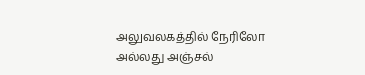அலுவலகத்தில் நேரிலோ அல்லது அஞ்சல்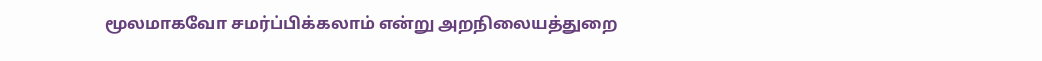மூலமாகவோ சமர்ப்பிக்கலாம் என்று அறநிலையத்துறை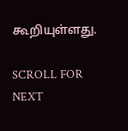கூறியுள்ளது.

SCROLL FOR NEXT